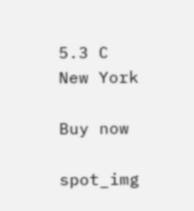5.3 C
New York

Buy now

spot_img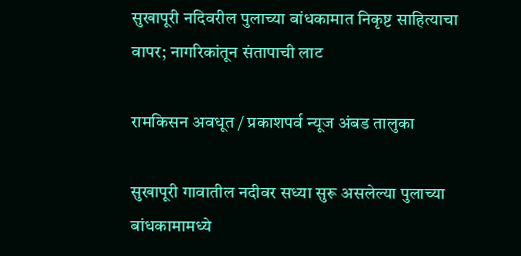सुखापूरी नदिवरील पुलाच्या बांधकामात निकृष्ट साहित्याचा वापर; नागरिकांतून संतापाची लाट

रामकिसन अवधूत / प्रकाशपर्व न्यूज अंबड तालुका

सुखापूरी गावातील नदीवर सध्या सुरू असलेल्या पुलाच्या बांधकामामध्ये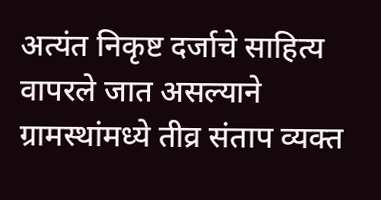अत्यंत निकृष्ट दर्जाचे साहित्य वापरले जात असल्याने ग्रामस्थांमध्ये तीव्र संताप व्यक्त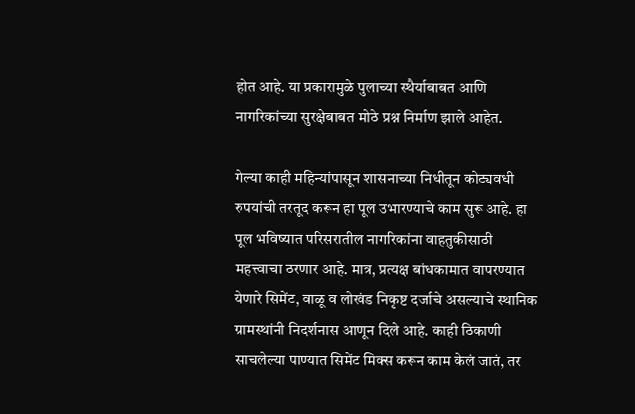होत आहे. या प्रकारामुळे पुलाच्या स्थैर्याबाबत आणि नागरिकांच्या सुरक्षेबाबत मोठे प्रश्न निर्माण झाले आहेत.

गेल्या काही महिन्यांपासून शासनाच्या निधीतून कोट्यवधी रुपयांची तरतूद करून हा पूल उभारण्याचे काम सुरू आहे. हा पूल भविष्यात परिसरातील नागरिकांना वाहतुकीसाठी महत्त्वाचा ठरणार आहे. मात्र, प्रत्यक्ष बांधकामात वापरण्यात येणारे सिमेंट, वाळू व लोखंड निकृष्ट दर्जाचे असल्याचे स्थानिक ग्रामस्थांनी निदर्शनास आणून दिले आहे. काही ठिकाणी साचलेल्या पाण्यात सिमेंट मिक्स करून काम केलं जातं, तर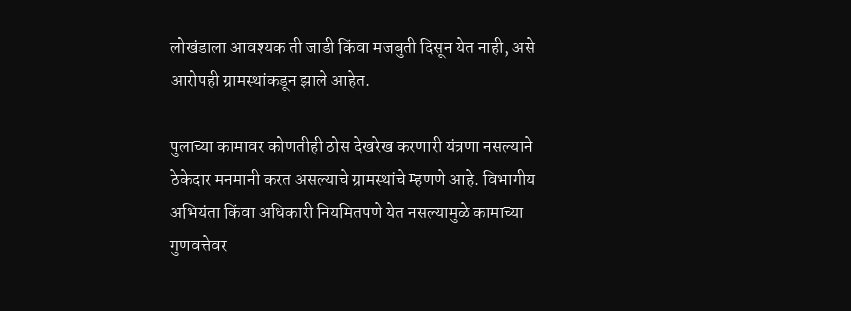लोखंडाला आवश्यक ती जाडी किंवा मजबुती दिसून येत नाही, असे आरोपही ग्रामस्थांकडून झाले आहेत.

पुलाच्या कामावर कोणतीही ठोस देखरेख करणारी यंत्रणा नसल्याने ठेकेदार मनमानी करत असल्याचे ग्रामस्थांचे म्हणणे आहे. विभागीय अभियंता किंवा अधिकारी नियमितपणे येत नसल्यामुळे कामाच्या गुणवत्तेवर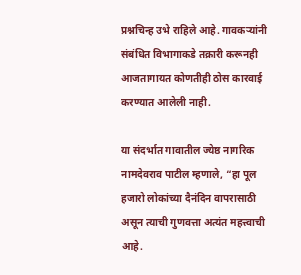प्रश्नचिन्ह उभे राहिले आहे. गावकऱ्यांनी संबंधित विभागाकडे तक्रारी करूनही आजतागायत कोणतीही ठोस कारवाई करण्यात आलेली नाही.

या संदर्भात गावातील ज्येष्ठ नागरिक नामदेवराव पाटील म्हणाले, “हा पूल हजारो लोकांच्या दैनंदिन वापरासाठी असून त्याची गुणवत्ता अत्यंत महत्त्वाची आहे.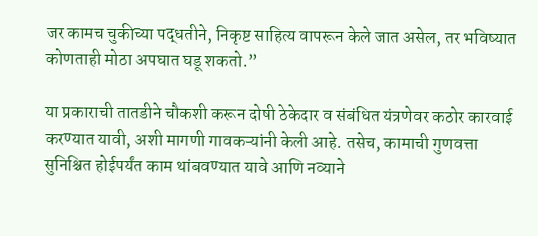जर कामच चुकीच्या पद्धतीने, निकृष्ट साहित्य वापरून केले जात असेल, तर भविष्यात कोणताही मोठा अपघात घडू शकतो.”

या प्रकाराची तातडीने चौकशी करून दोषी ठेकेदार व संबंधित यंत्रणेवर कठोर कारवाई करण्यात यावी, अशी मागणी गावकऱ्यांनी केली आहे. तसेच, कामाची गुणवत्ता सुनिश्चित होईपर्यंत काम थांबवण्यात यावे आणि नव्याने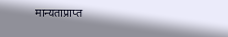मान्यताप्राप्त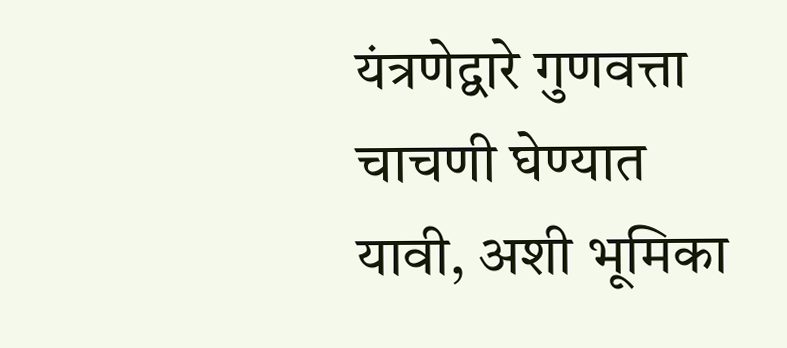यंत्रणेद्वारे गुणवत्ता चाचणी घेण्यात यावी, अशी भूमिका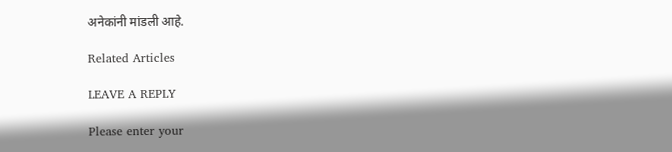अनेकांनी मांडली आहे.

Related Articles

LEAVE A REPLY

Please enter your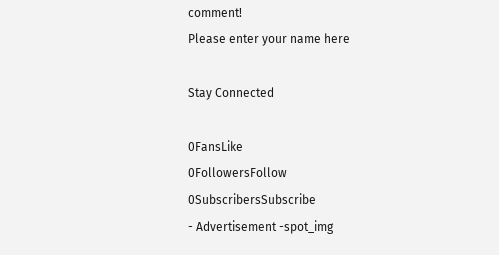comment!
Please enter your name here

Stay Connected

0FansLike
0FollowersFollow
0SubscribersSubscribe
- Advertisement -spot_img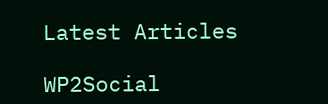Latest Articles

WP2Social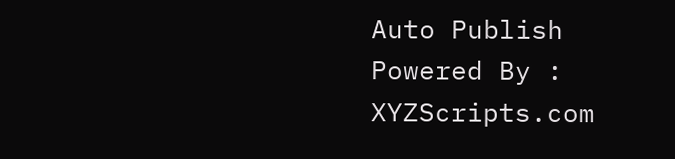Auto Publish Powered By : XYZScripts.com